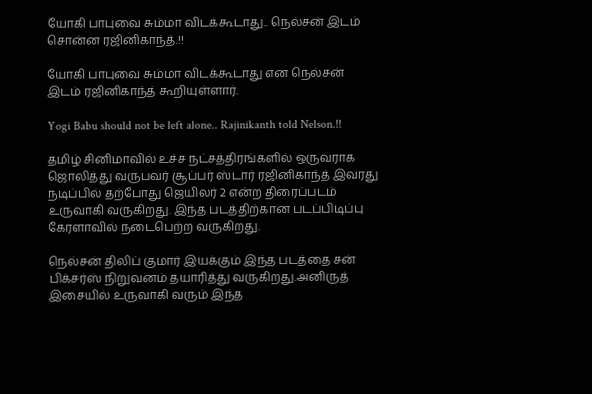யோகி பாபுவை சும்மா விடக்கூடாது.. நெல்சன் இடம் சொன்ன ரஜினிகாந்த்.!!

யோகி பாபுவை சும்மா விடக்கூடாது என நெல்சன் இடம் ரஜினிகாந்த் கூறியுள்ளார்.

Yogi Babu should not be left alone.. Rajinikanth told Nelson.!!

தமிழ் சினிமாவில் உச்ச நட்சத்திரங்களில் ஒருவராக ஜொலித்து வருபவர் சூப்பர் ஸ்டார் ரஜினிகாந்த் இவரது நடிப்பில் தற்போது ஜெயிலர் 2 என்ற திரைப்படம் உருவாகி வருகிறது. இந்த படத்திற்கான படப்பிடிப்பு கேரளாவில் நடைபெற்ற வருகிறது.

நெல்சன் திலிப் குமார் இயக்கும் இந்த படத்தை சன் பிக்சர்ஸ் நிறுவனம் தயாரித்து வருகிறது.அனிருத் இசையில் உருவாகி வரும் இந்த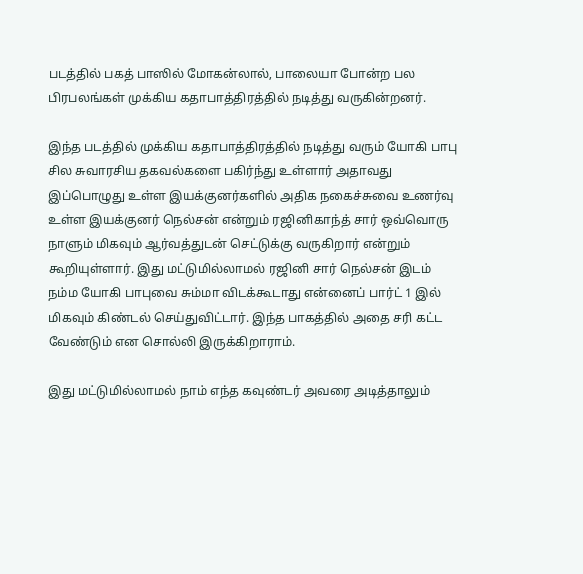படத்தில் பகத் பாஸில் மோகன்லால், பாலையா போன்ற பல பிரபலங்கள் முக்கிய கதாபாத்திரத்தில் நடித்து வருகின்றனர்.

இந்த படத்தில் முக்கிய கதாபாத்திரத்தில் நடித்து வரும் யோகி பாபு சில சுவாரசிய தகவல்களை பகிர்ந்து உள்ளார் அதாவது இப்பொழுது உள்ள இயக்குனர்களில் அதிக நகைச்சுவை உணர்வு உள்ள இயக்குனர் நெல்சன் என்றும் ரஜினிகாந்த் சார் ஒவ்வொரு நாளும் மிகவும் ஆர்வத்துடன் செட்டுக்கு வருகிறார் என்றும் கூறியுள்ளார். இது மட்டுமில்லாமல் ரஜினி சார் நெல்சன் இடம் நம்ம யோகி பாபுவை சும்மா விடக்கூடாது என்னைப் பார்ட் 1 இல் மிகவும் கிண்டல் செய்துவிட்டார். இந்த பாகத்தில் அதை சரி கட்ட வேண்டும் என சொல்லி இருக்கிறாராம்.

இது மட்டுமில்லாமல் நாம் எந்த கவுண்டர் அவரை அடித்தாலும்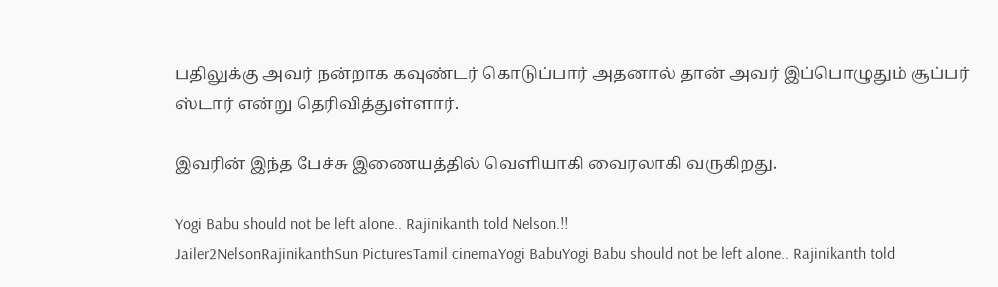பதிலுக்கு அவர் நன்றாக கவுண்டர் கொடுப்பார் அதனால் தான் அவர் இப்பொழுதும் சூப்பர் ஸ்டார் என்று தெரிவித்துள்ளார்.

இவரின் இந்த பேச்சு இணையத்தில் வெளியாகி வைரலாகி வருகிறது.

Yogi Babu should not be left alone.. Rajinikanth told Nelson.!!
Jailer2NelsonRajinikanthSun PicturesTamil cinemaYogi BabuYogi Babu should not be left alone.. Rajinikanth told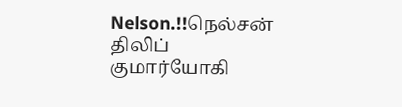Nelson.!!நெல்சன் திலிப் குமார்யோகி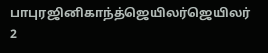பாபுரஜினிகாந்த்ஜெயிலர்ஜெயிலர் 2